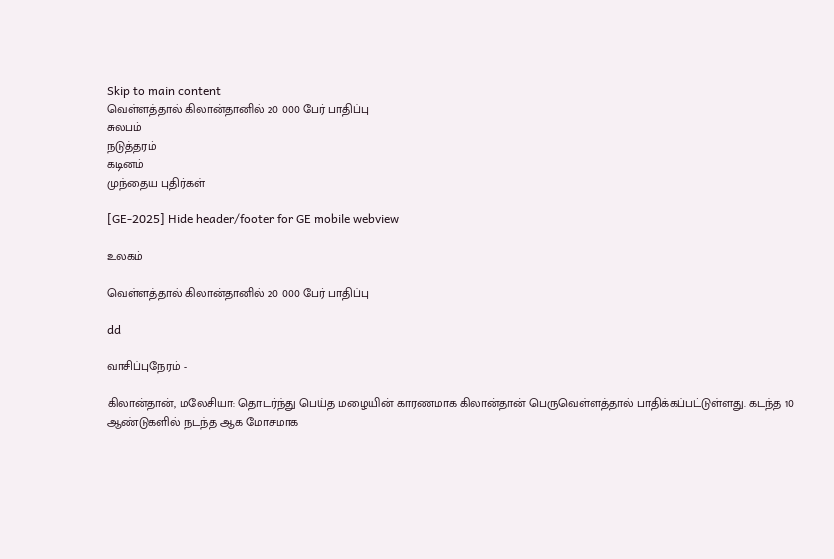Skip to main content
வெள்ளத்தால் கிலான்தானில் 20 000 பேர் பாதிப்பு
சுலபம்
நடுத்தரம்
கடினம்
முந்தைய புதிர்கள்

[GE-2025] Hide header/footer for GE mobile webview

உலகம்

வெள்ளத்தால் கிலான்தானில் 20 000 பேர் பாதிப்பு

dd

வாசிப்புநேரம் -

கிலான்தான், மலேசியா: தொடர்ந்து பெய்த மழையின் காரணமாக கிலான்தான் பெருவெள்ளத்தால் பாதிக்கப்பட்டுள்ளது. கடந்த 10 ஆண்டுகளில் நடந்த ஆக மோசமாக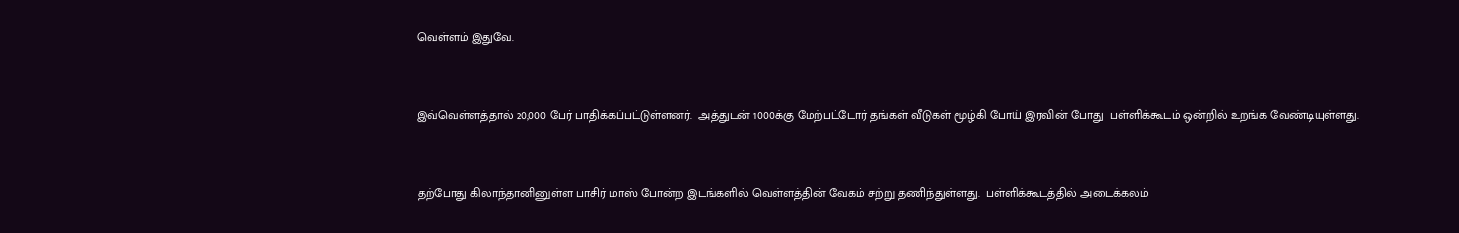வெள்ளம் இதுவே.



இவ்வெள்ளத்தால் 20,000 பேர் பாதிக்கப்பட்டுள்ளனர்.  அத்துடன் 1000க்கு மேற்பட்டோர் தங்கள் வீடுகள் மூழ்கி போய் இரவின் போது  பள்ளிக்கூடம் ஒன்றில் உறங்க வேண்டியுள்ளது.



தற்போது கிலாந்தானினுள்ள பாசிர் மாஸ் போன்ற இடங்களில் வெள்ளத்தின் வேகம் சற்று தணிந்துள்ளது.  பள்ளிக்கூடத்தில் அடைக்கலம்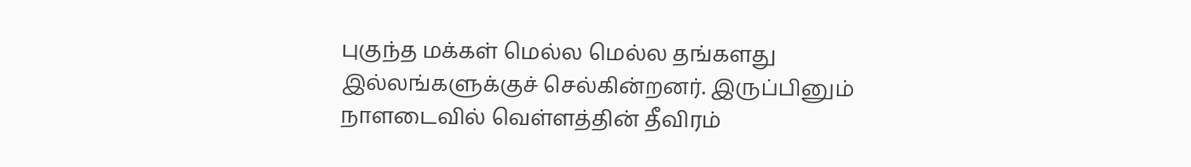புகுந்த மக்கள் மெல்ல மெல்ல தங்களது இல்லங்களுக்குச் செல்கின்றனர். இருப்பினும் நாளடைவில் வெள்ளத்தின் தீவிரம்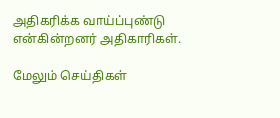அதிகரிக்க வாய்ப்புண்டு என்கின்றனர் அதிகாரிகள்.

மேலும் செய்திகள்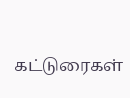கட்டுரைகள்